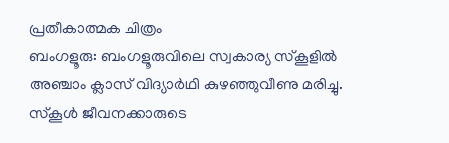പ്രതീകാത്മക ചിത്രം
ബംഗളൂരു: ബംഗളൂരുവിലെ സ്വകാര്യ സ്കൂളിൽ അഞ്ചാം ക്ലാസ് വിദ്യാർഥി കുഴഞ്ഞുവീണു മരിച്ചു. സ്കൂൾ ജീവനക്കാരുടെ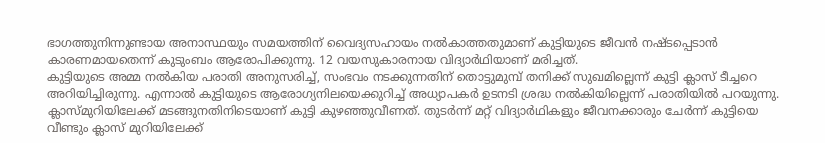ഭാഗത്തുനിന്നുണ്ടായ അനാസ്ഥയും സമയത്തിന് വൈദ്യസഹായം നൽകാത്തതുമാണ് കുട്ടിയുടെ ജീവൻ നഷ്ടപ്പെടാൻ കാരണമായതെന്ന് കുടുംബം ആരോപിക്കുന്നു. 12 വയസുകാരനായ വിദ്യാർഥിയാണ് മരിച്ചത്.
കുട്ടിയുടെ അമ്മ നൽകിയ പരാതി അനുസരിച്ച്, സംഭവം നടക്കുന്നതിന് തൊട്ടുമുമ്പ് തനിക്ക് സുഖമില്ലെന്ന് കുട്ടി ക്ലാസ് ടീച്ചറെ അറിയിച്ചിരുന്നു. എന്നാൽ കുട്ടിയുടെ ആരോഗ്യനിലയെക്കുറിച്ച് അധ്യാപകർ ഉടനടി ശ്രദ്ധ നൽകിയില്ലെന്ന് പരാതിയിൽ പറയുന്നു.
ക്ലാസ്മുറിയിലേക്ക് മടങ്ങുനതിനിടെയാണ് കുട്ടി കുഴഞ്ഞുവീണത്. തുടർന്ന് മറ്റ് വിദ്യാർഥികളും ജീവനക്കാരും ചേർന്ന് കുട്ടിയെ വീണ്ടും ക്ലാസ് മുറിയിലേക്ക്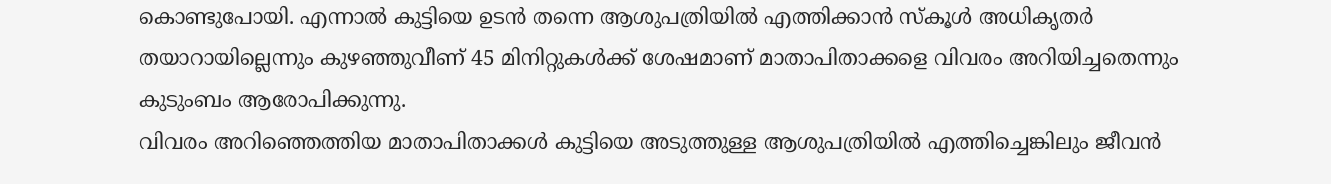കൊണ്ടുപോയി. എന്നാൽ കുട്ടിയെ ഉടൻ തന്നെ ആശുപത്രിയിൽ എത്തിക്കാൻ സ്കൂൾ അധികൃതർ തയാറായില്ലെന്നും കുഴഞ്ഞുവീണ് 45 മിനിറ്റുകൾക്ക് ശേഷമാണ് മാതാപിതാക്കളെ വിവരം അറിയിച്ചതെന്നും കുടുംബം ആരോപിക്കുന്നു.
വിവരം അറിഞ്ഞെത്തിയ മാതാപിതാക്കൾ കുട്ടിയെ അടുത്തുള്ള ആശുപത്രിയിൽ എത്തിച്ചെങ്കിലും ജീവൻ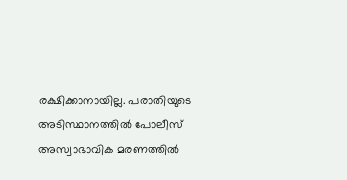രക്ഷിക്കാനായില്ല. പരാതിയുടെ അടിസ്ഥാനത്തിൽ പോലീസ് അസ്വാഭാവിക മരണത്തിൽ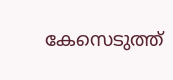കേസെടുത്ത്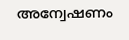അന്വേഷണം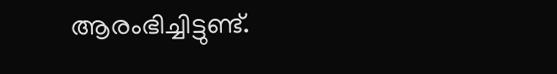ആരംഭിച്ചിട്ടുണ്ട്.